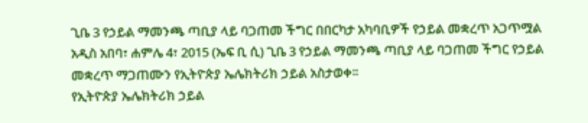ጊቤ 3 የኃይል ማመንጫ ጣቢያ ላይ ባጋጠመ ችግር በበርካታ አካባቢዎች የኃይል መቋረጥ አጋጥሟል
አዲስ አበባ፣ ሐምሌ 4፣ 2015 (ኤፍ ቢ ሲ) ጊቤ 3 የኃይል ማመንጫ ጣቢያ ላይ ባጋጠመ ችግር የኃይል መቋረጥ ማጋጠሙን የኢትዮጵያ ኤሌክትሪክ ኃይል አስታወቀ፡፡
የኢትዮጵያ ኤሌክትሪክ ኃይል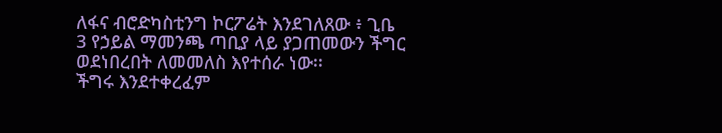ለፋና ብሮድካስቲንግ ኮርፖሬት እንደገለጸው ፥ ጊቤ 3 የኃይል ማመንጫ ጣቢያ ላይ ያጋጠመውን ችግር ወደነበረበት ለመመለስ እየተሰራ ነው፡፡
ችግሩ እንደተቀረፈም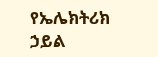የኤሌክትሪክ ኃይል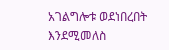አገልግሎቱ ወደነበረበት እንደሚመለስ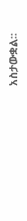አስታውቋል፡፡